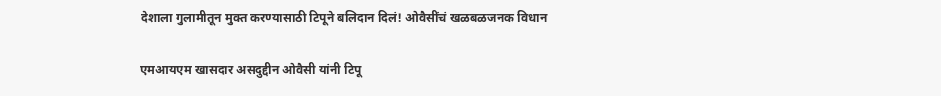देशाला गुलामीतून मुक्त करण्यासाठी टिपूने बलिदान दिलं! ओवैसींचं खळबळजनक विधान

एमआयएम खासदार असदुद्दीन ओवैसी यांनी टिपू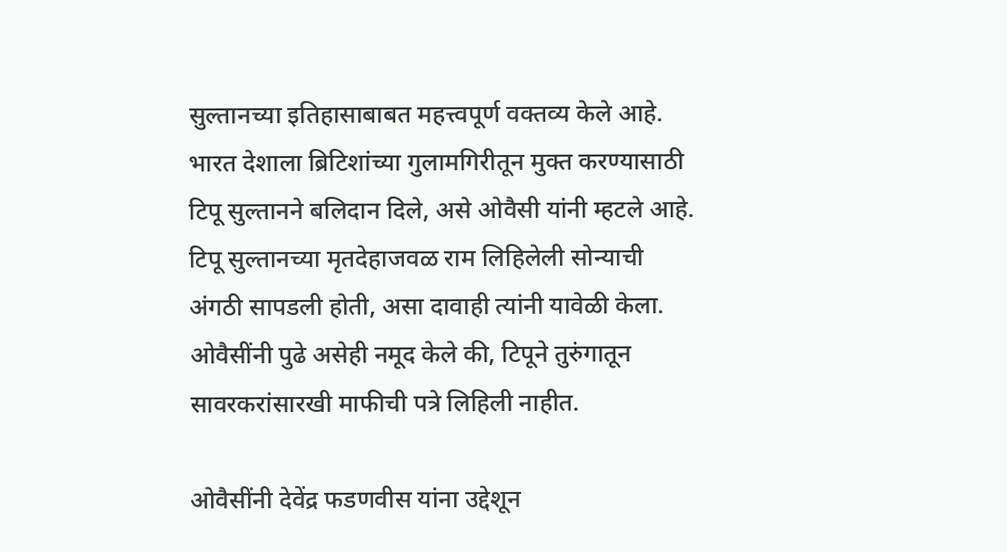सुल्तानच्या इतिहासाबाबत महत्त्वपूर्ण वक्तव्य केले आहे. भारत देशाला ब्रिटिशांच्या गुलामगिरीतून मुक्त करण्यासाठी टिपू सुल्तानने बलिदान दिले, असे ओवैसी यांनी म्हटले आहे. टिपू सुल्तानच्या मृतदेहाजवळ राम लिहिलेली सोन्याची अंगठी सापडली होती, असा दावाही त्यांनी यावेळी केला. ओवैसींनी पुढे असेही नमूद केले की, टिपूने तुरुंगातून सावरकरांसारखी माफीची पत्रे लिहिली नाहीत.

ओवैसींनी देवेंद्र फडणवीस यांना उद्देशून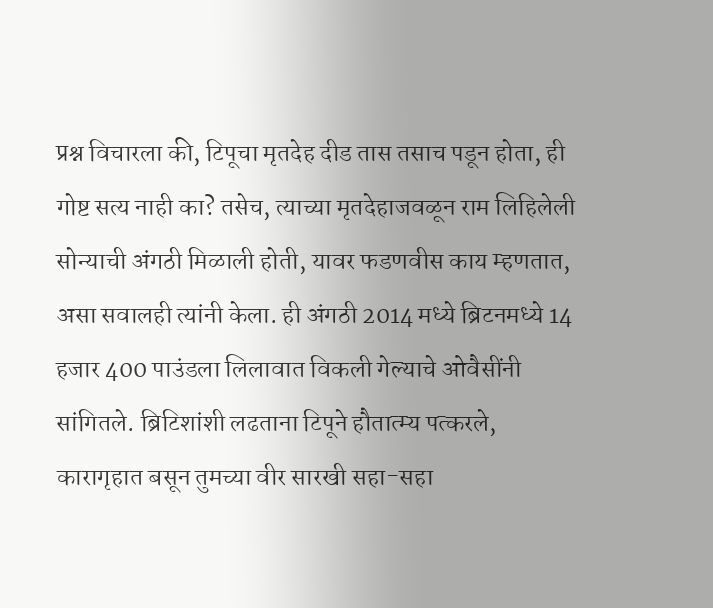प्रश्न विचारला की, टिपूचा मृतदेह दीड तास तसाच पडून होता, ही गोष्ट सत्य नाही का? तसेच, त्याच्या मृतदेहाजवळून राम लिहिलेली सोन्याची अंगठी मिळाली होती, यावर फडणवीस काय म्हणतात, असा सवालही त्यांनी केला. ही अंगठी 2014 मध्ये ब्रिटनमध्ये 14 हजार 400 पाउंडला लिलावात विकली गेल्याचे ओवैसींनी सांगितले. ब्रिटिशांशी लढताना टिपूने हौतात्म्य पत्करले, कारागृहात बसून तुमच्या वीर सारखी सहा-सहा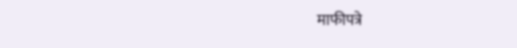माफीपत्रे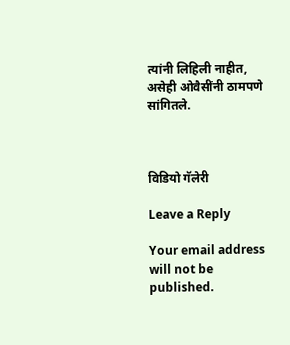त्यांनी लिहिली नाहीत, असेही ओवैसींनी ठामपणे सांगितले.



विडियो गॅलेरी

Leave a Reply

Your email address will not be published.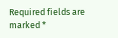Required fields are marked *